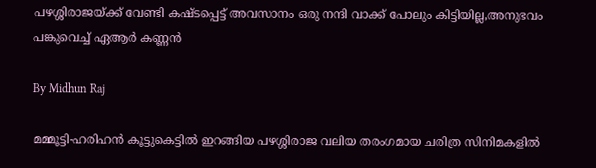പഴശ്ശിരാജയ്ക്ക് വേണ്ടി കഷ്ടപ്പെട്ട് അവസാനം ഒരു നന്ദി വാക്ക് പോലും കിട്ടിയില്ല,അനുഭവം പങ്കുവെച്ച് ഏആര്‍ കണ്ണന്‍

By Midhun Raj

മമ്മൂട്ടി-ഹരിഹന്‍ കൂട്ടുകെട്ടില്‍ ഇറങ്ങിയ പഴശ്ശിരാജ വലിയ തരംഗമായ ചരിത്ര സിനിമകളില്‍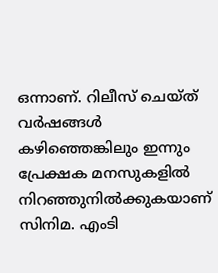ഒന്നാണ്. റിലീസ് ചെയ്ത് വര്‍ഷങ്ങള്‍ കഴിഞ്ഞെങ്കിലും ഇന്നും പ്രേക്ഷക മനസുകളില്‍ നിറഞ്ഞുനില്‍ക്കുകയാണ് സിനിമ. എംടി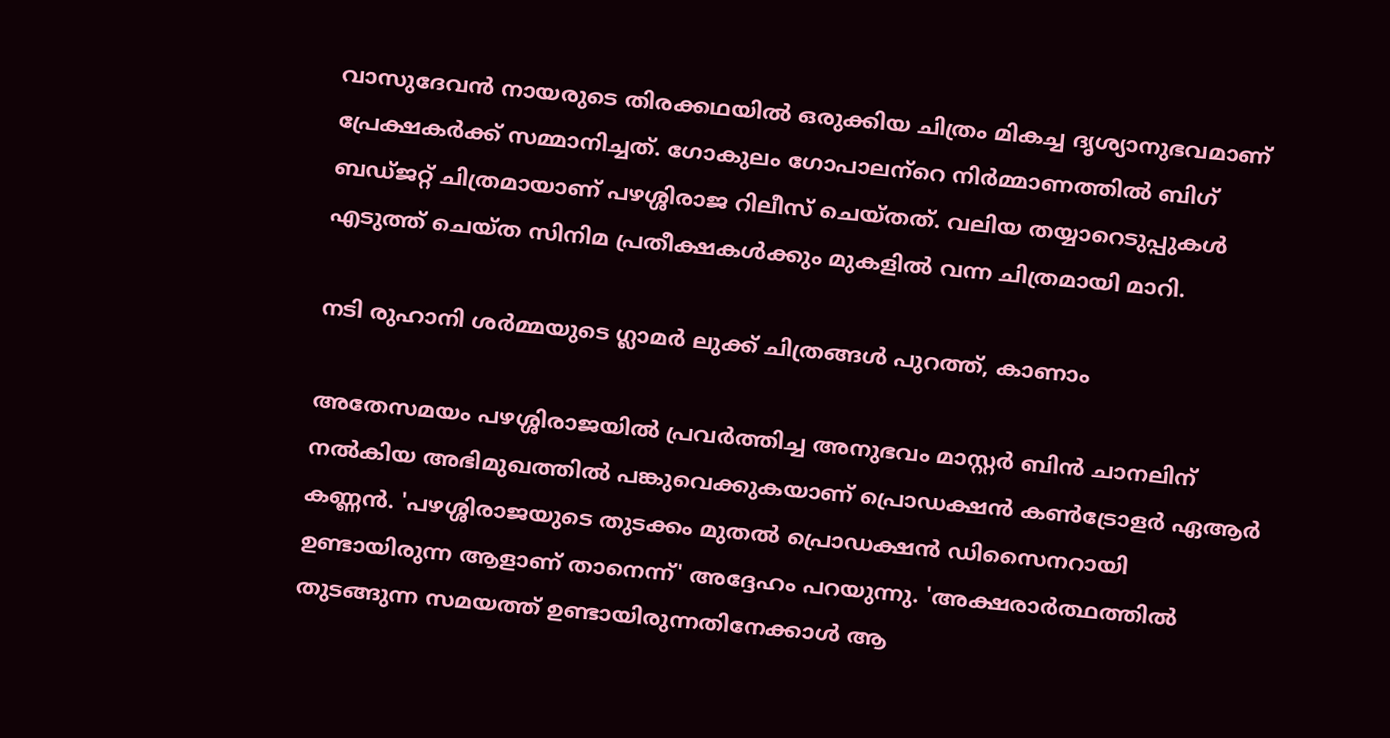വാസുദേവന്‍ നായരുടെ തിരക്കഥയില്‍ ഒരുക്കിയ ചിത്രം മികച്ച ദൃശ്യാനുഭവമാണ് പ്രേക്ഷകര്‍ക്ക് സമ്മാനിച്ചത്. ഗോകുലം ഗോപാലന്‌റെ നിര്‍മ്മാണത്തില്‍ ബിഗ് ബഡ്ജറ്റ് ചിത്രമായാണ് പഴശ്ശിരാജ റിലീസ് ചെയ്തത്. വലിയ തയ്യാറെടുപ്പുകള്‍ എടുത്ത് ചെയ്ത സിനിമ പ്രതീക്ഷകള്‍ക്കും മുകളില്‍ വന്ന ചിത്രമായി മാറി.

നടി രുഹാനി ശര്‍മ്മയുടെ ഗ്ലാമര്‍ ലുക്ക് ചിത്രങ്ങള്‍ പുറത്ത്, കാണാം

അതേസമയം പഴശ്ശിരാജയില്‍ പ്രവര്‍ത്തിച്ച അനുഭവം മാസ്റ്റര്‍ ബിന്‍ ചാനലിന് നല്‍കിയ അഭിമുഖത്തില്‍ പങ്കുവെക്കുകയാണ് പ്രൊഡക്ഷന്‍ കണ്‍ട്രോളര്‍ ഏആര്‍ കണ്ണന്‍. 'പഴശ്ശിരാജയുടെ തുടക്കം മുതല്‍ പ്രൊഡക്ഷന്‍ ഡിസൈനറായി ഉണ്ടായിരുന്ന ആളാണ് താനെന്ന്' അദ്ദേഹം പറയുന്നു. 'അക്ഷരാര്‍ത്ഥത്തില്‍ തുടങ്ങുന്ന സമയത്ത് ഉണ്ടായിരുന്നതിനേക്കാള്‍ ആ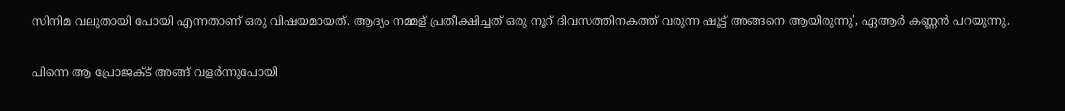സിനിമ വലുതായി പോയി എന്നതാണ് ഒരു വിഷയമായത്. ആദ്യം നമ്മള് പ്രതീക്ഷിച്ചത് ഒരു നൂറ് ദിവസത്തിനകത്ത് വരുന്ന ഷൂട്ട് അങ്ങനെ ആയിരുന്നു', ഏആര്‍ കണ്ണന്‍ പറയുന്നു.

പിന്നെ ആ പ്രോജക്ട് അങ്ങ് വളര്‍ന്നുപോയി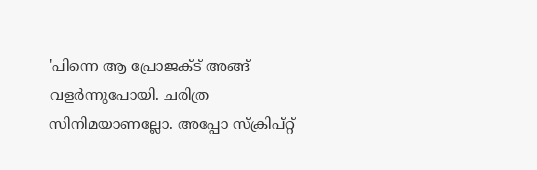'പിന്നെ ആ പ്രോജക്ട് അങ്ങ് വളര്‍ന്നുപോയി. ചരിത്ര സിനിമയാണല്ലോ. അപ്പോ സ്‌ക്രിപ്റ്റ്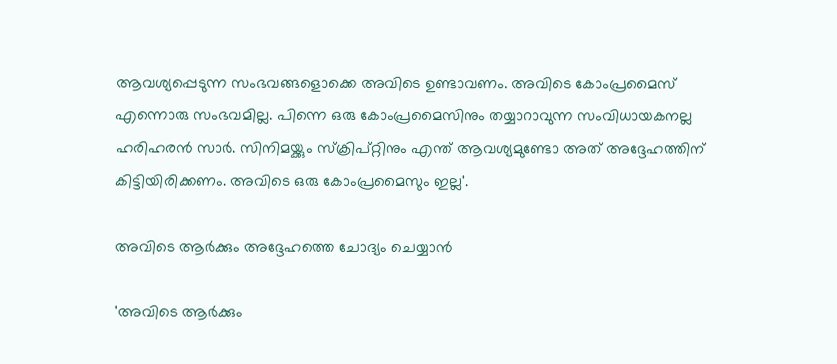ആവശ്യപ്പെടുന്ന സംഭവങ്ങളൊക്കെ അവിടെ ഉണ്ടാവണം. അവിടെ കോംപ്രമൈസ് എന്നൊരു സംഭവമില്ല. പിന്നെ ഒരു കോംപ്രമൈസിനും തയ്യാറാവുന്ന സംവിധായകനല്ല ഹരിഹരന്‍ സാര്‍. സിനിമയ്ക്കും സ്‌ക്രിപ്റ്റിനും എന്ത് ആവശ്യമുണ്ടോ അത് അദ്ദേഹത്തിന് കിട്ടിയിരിക്കണം. അവിടെ ഒരു കോംപ്രമൈസും ഇല്ല'.

അവിടെ ആര്‍ക്കും അദ്ദേഹത്തെ ചോദ്യം ചെയ്യാന്‍

'അവിടെ ആര്‍ക്കും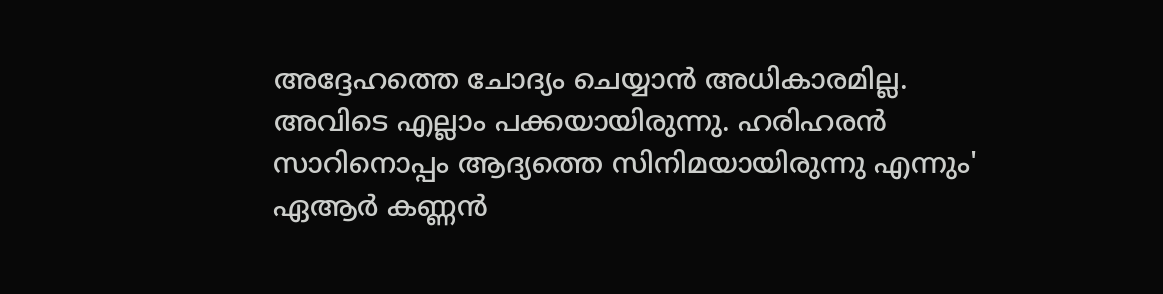അദ്ദേഹത്തെ ചോദ്യം ചെയ്യാന്‍ അധികാരമില്ല. അവിടെ എല്ലാം പക്കയായിരുന്നു. ഹരിഹരന്‍ സാറിനൊപ്പം ആദ്യത്തെ സിനിമയായിരുന്നു എന്നും' ഏആര്‍ കണ്ണന്‍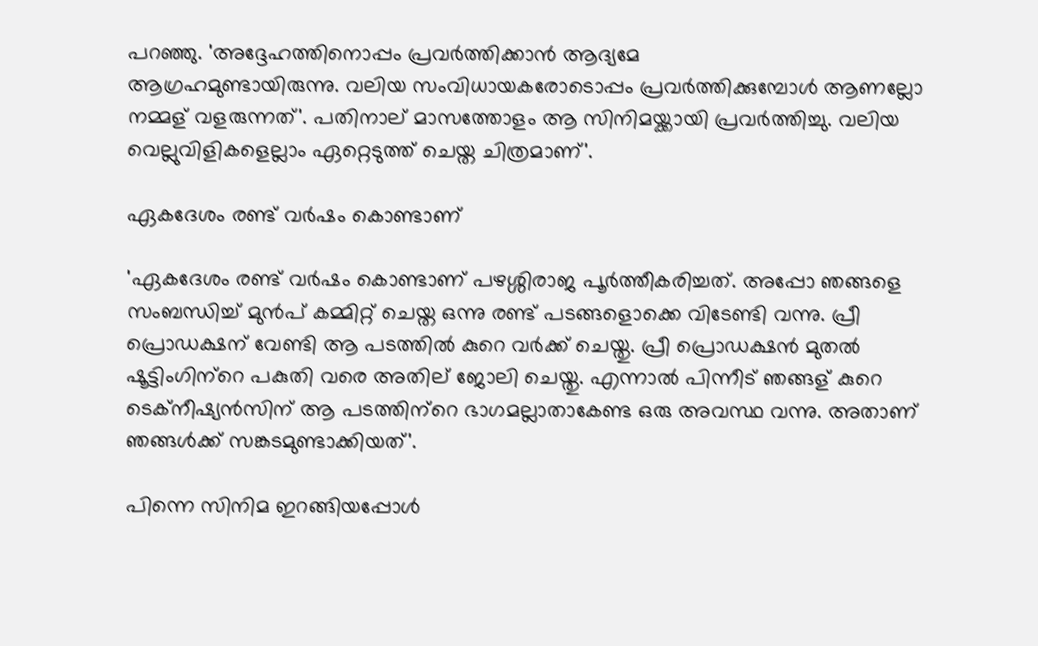പറഞ്ഞു. 'അദ്ദേഹത്തിനൊപ്പം പ്രവര്‍ത്തിക്കാന്‍ ആദ്യമേ
ആഗ്രഹമുണ്ടായിരുന്നു. വലിയ സംവിധായകരോടൊപ്പം പ്രവര്‍ത്തിക്കുമ്പോള്‍ ആണല്ലോ നമ്മള് വളരുന്നത്'. പതിനാല് മാസത്തോളം ആ സിനിമയ്ക്കായി പ്രവര്‍ത്തിച്ചു. വലിയ വെല്ലുവിളികളെല്ലാം ഏറ്റെടുത്ത് ചെയ്ത ചിത്രമാണ്'.

ഏകദേശം രണ്ട് വര്‍ഷം കൊണ്ടാണ്

'ഏകദേശം രണ്ട് വര്‍ഷം കൊണ്ടാണ് പഴശ്ശിരാജ പൂര്‍ത്തീകരിച്ചത്. അപ്പോ ഞങ്ങളെ സംബന്ധിച്ച് മുന്‍പ് കമ്മിറ്റ് ചെയ്ത ഒന്നു രണ്ട് പടങ്ങളൊക്കെ വിടേണ്ടി വന്നു. പ്രീ പ്രൊഡക്ഷന് വേണ്ടി ആ പടത്തില്‍ കുറെ വര്‍ക്ക് ചെയ്തു. പ്രീ പ്രൊഡക്ഷന്‍ മുതല്‍ ഷൂട്ടിംഗിന്‌റെ പകുതി വരെ അതില് ജോലി ചെയ്തു. എന്നാല്‍ പിന്നീട് ഞങ്ങള് കുറെ ടെക്‌നീഷ്യന്‍സിന് ആ പടത്തിന്‌റെ ഭാഗമല്ലാതാകേണ്ട ഒരു അവസ്ഥ വന്നു. അതാണ് ഞങ്ങള്‍ക്ക് സങ്കടമുണ്ടാക്കിയത്'.

പിന്നെ സിനിമ ഇറങ്ങിയപ്പോള്‍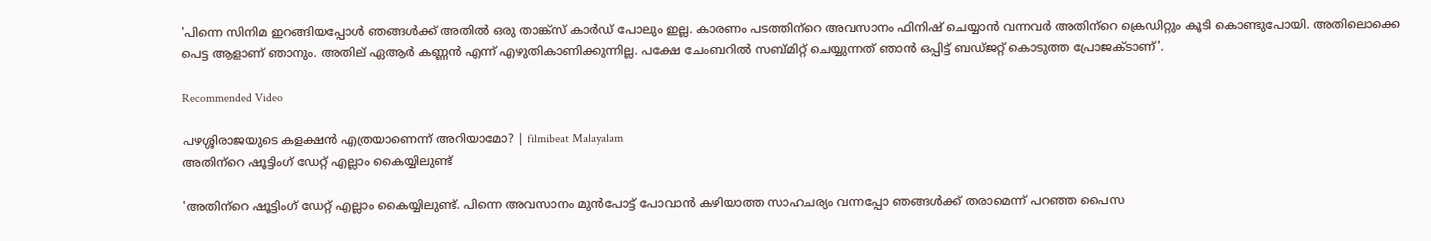'പിന്നെ സിനിമ ഇറങ്ങിയപ്പോള്‍ ഞങ്ങള്‍ക്ക് അതില്‍ ഒരു താങ്ക്‌സ് കാര്‍ഡ് പോലും ഇല്ല. കാരണം പടത്തിന്‌റെ അവസാനം ഫിനിഷ് ചെയ്യാന്‍ വന്നവര്‍ അതിന്‌റെ ക്രെഡിറ്റും കൂടി കൊണ്ടുപോയി. അതിലൊക്കെ പെട്ട ആളാണ് ഞാനും. അതില് ഏആര്‍ കണ്ണന്‍ എന്ന് എഴുതികാണിക്കുന്നില്ല. പക്ഷേ ചേംബറില്‍ സബ്മിറ്റ് ചെയ്യുന്നത് ഞാന്‍ ഒപ്പിട്ട് ബഡ്ജറ്റ് കൊടുത്ത പ്രോജക്ടാണ്'.

Recommended Video

പഴശ്ശിരാജയുടെ കളക്ഷന്‍ എത്രയാണെന്ന് അറിയാമോ? | filmibeat Malayalam
അതിന്‌റെ ഷൂട്ടിംഗ് ഡേറ്റ് എല്ലാം കൈയ്യിലുണ്ട്

'അതിന്‌റെ ഷൂട്ടിംഗ് ഡേറ്റ് എല്ലാം കൈയ്യിലുണ്ട്. പിന്നെ അവസാനം മുന്‍പോട്ട് പോവാന്‍ കഴിയാത്ത സാഹചര്യം വന്നപ്പോ ഞങ്ങള്‍ക്ക് തരാമെന്ന് പറഞ്ഞ പൈസ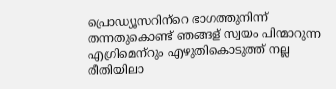പ്രൊഡ്യൂസറിന്‌റെ ഭാഗത്തുനിന്ന് തന്നതുകൊണ്ട് ഞങ്ങള് സ്വയം പിന്മാറുന്ന എഗ്രിമെന്‌റും എഴുതികൊടുത്ത് നല്ല രീതിയിലാ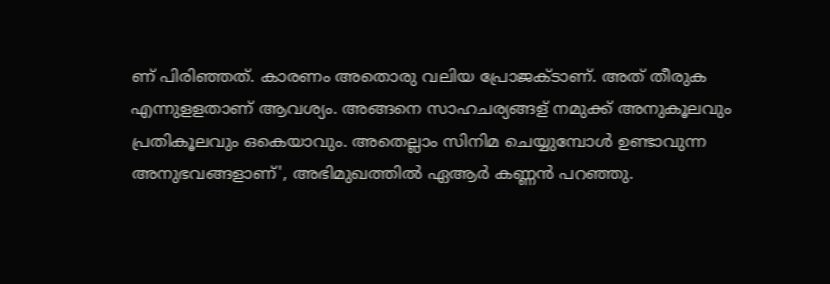ണ് പിരിഞ്ഞത്. കാരണം അതൊരു വലിയ പ്രോജക്ടാണ്. അത് തീരുക എന്നുളളതാണ് ആവശ്യം. അങ്ങനെ സാഹചര്യങ്ങള് നമുക്ക് അനുകൂലവും പ്രതികൂലവും ഒകെയാവും. അതെല്ലാം സിനിമ ചെയ്യുമ്പോള്‍ ഉണ്ടാവുന്ന അനുഭവങ്ങളാണ്', അഭിമുഖത്തില്‍ ഏആര്‍ കണ്ണന്‍ പറഞ്ഞു.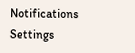Notifications
Settings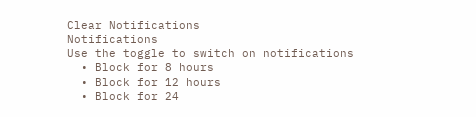Clear Notifications
Notifications
Use the toggle to switch on notifications
  • Block for 8 hours
  • Block for 12 hours
  • Block for 24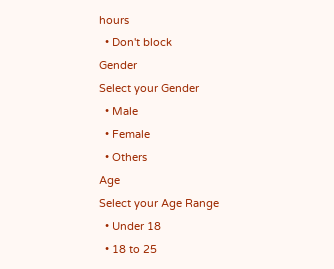hours
  • Don't block
Gender
Select your Gender
  • Male
  • Female
  • Others
Age
Select your Age Range
  • Under 18
  • 18 to 25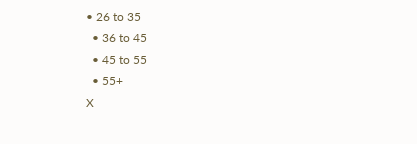• 26 to 35
  • 36 to 45
  • 45 to 55
  • 55+
X